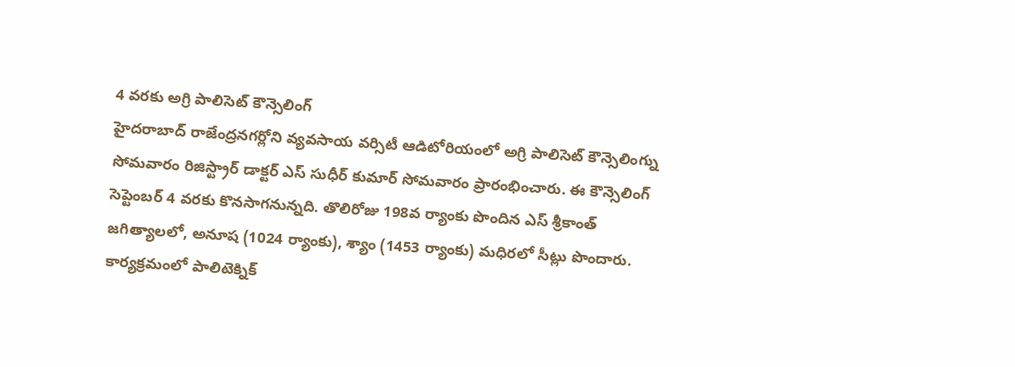4 వరకు అగ్రి పాలిసెట్ కౌన్సెలింగ్
హైదరాబాద్ రాజేంద్రనగర్లోని వ్యవసాయ వర్సిటీ ఆడిటోరియంలో అగ్రి పాలిసెట్ కౌన్సెలింగ్ను సోమవారం రిజిస్ట్రార్ డాక్టర్ ఎస్ సుధీర్ కుమార్ సోమవారం ప్రారంభించారు. ఈ కౌన్సెలింగ్ సెప్టెంబర్ 4 వరకు కొనసాగనున్నది. తొలిరోజు 198వ ర్యాంకు పొందిన ఎస్ శ్రీకాంత్ జగిత్యాలలో, అనూష (1024 ర్యాంకు), శ్యాం (1453 ర్యాంకు) మధిరలో సీట్లు పొందారు. కార్యక్రమంలో పాలిటెక్నిక్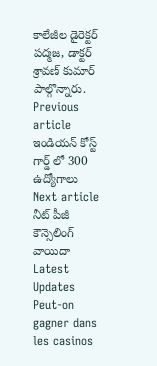కాలేజీల డైరెక్టర్ పద్మజ, డాక్టర్ శ్రావణ్ కుమార్ పాల్గొన్నారు.
Previous article
ఇండియన్ కోస్ట్ గార్డ్ లో 300 ఉద్యోగాలు
Next article
నీట్ పీజీ కౌన్సెలింగ్ వాయిదా
Latest Updates
Peut-on gagner dans les casinos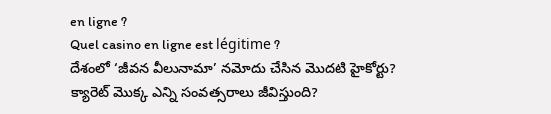en ligne ?
Quel casino en ligne est légitime ?
దేశంలో ‘జీవన వీలునామా’ నమోదు చేసిన మొదటి హైకోర్టు?
క్యారెట్ మొక్క ఎన్ని సంవత్సరాలు జీవిస్తుంది?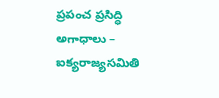ప్రపంచ ప్రసిద్ధి అగాధాలు – ఐక్యరాజ్యసమితి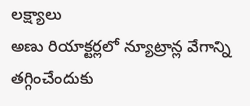లక్ష్యాలు
అణు రియాక్టర్లలో న్యూట్రాన్ల వేగాన్ని తగ్గించేందుకు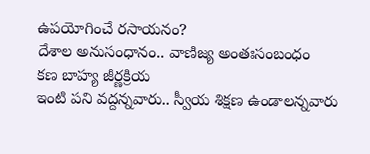ఉపయోగించే రసాయనం?
దేశాల అనుసంధానం.. వాణిజ్య అంతఃసంబంధం
కణ బాహ్య జీర్ణక్రియ
ఇంటి పని వద్దన్నవారు.. స్వీయ శిక్షణ ఉండాలన్నవారు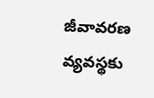జీవావరణ వ్యవస్థకు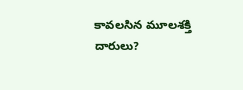కావలసిన మూలశక్తి దారులు?